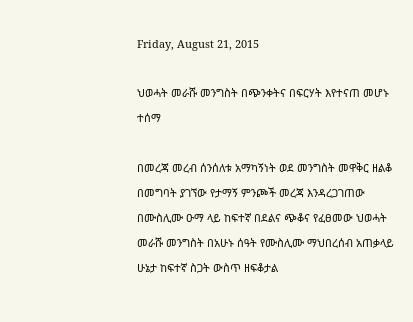Friday, August 21, 2015

ህወሓት መራሹ መንግስት በጭንቀትና በፍርሃት እየተናጠ መሆኑ ተሰማ

በመረጃ መረብ ሰንሰለቱ አማካኝነት ወደ መንግስት መዋቅር ዘልቆ በመግባት ያገኘው የታማኝ ምንጮች መረጃ እንዳረጋገጠው በሙስሊሙ ዑማ ላይ ከፍተኛ በደልና ጭቆና የፈፀመው ህወሓት መራሹ መንግስት በአሁኑ ሰዓት የሙስሊሙ ማህበረሰብ አጠቃላይ ሁኔታ ከፍተኛ ስጋት ውስጥ ዘፍቆታል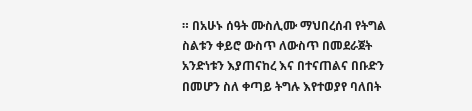። በአሁኑ ሰዓት ሙስሊሙ ማህበረሰብ የትግል ስልቱን ቀይሮ ውስጥ ለውስጥ በመደራጀት አንድነቱን እያጠናከረ እና በተናጠልና በቡድን በመሆን ስለ ቀጣይ ትግሉ እየተወያየ ባለበት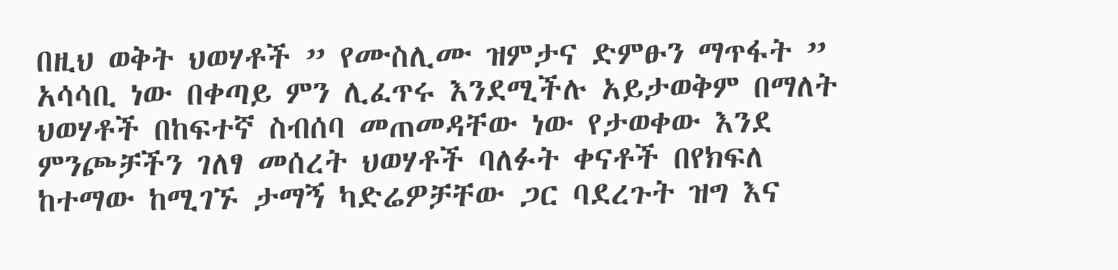በዚህ ወቅት ህወሃቶች ” የሙስሊሙ ዝምታና ድምፁን ማጥፋት ” አሳሳቢ ነው በቀጣይ ምን ሊፈጥሩ እንደሚችሉ አይታወቅም በማለት ህወሃቶች በከፍተኛ ስብሰባ መጠመዳቸው ነው የታወቀው እንደ ምንጮቻችን ገለፃ መሰረት ህወሃቶች ባለፉት ቀናቶች በየክፍለ ከተማው ከሚገኙ ታማኝ ካድሬዎቻቸው ጋር ባደረጉት ዝግ እና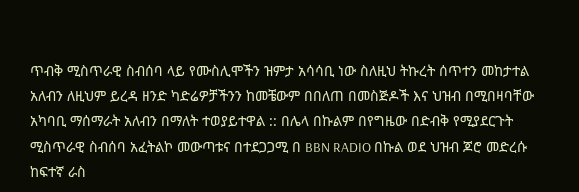ጥብቅ ሚስጥራዊ ስብሰባ ላይ የሙስሊሞችን ዝምታ አሳሳቢ ነው ስለዚህ ትኩረት ሰጥተን መከታተል አለብን ለዚህም ይረዳ ዘንድ ካድሬዎቻችንን ከመቼውም በበለጠ በመስጅዶች እና ህዝብ በሚበዛባቸው አካባቢ ማሰማራት አለብን በማለት ተወያይተዋል :: በሌላ በኩልም በየግዜው በድብቅ የሚያደርጉት ሚስጥራዊ ስብሰባ አፈትልኮ መውጣቱና በተደጋጋሚ በ BBN RADIO በኩል ወደ ህዝብ ጆሮ መድረሱ ከፍተኛ ራስ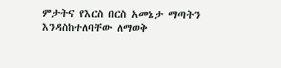ምታትና የእርስ በርስ አመኔታ ማጣትን እንዳስከተለባቸው ለማወቅ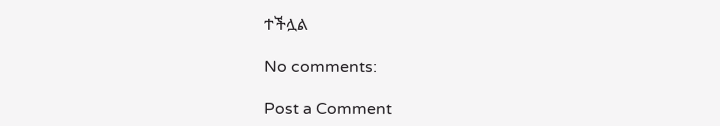ተችሏል

No comments:

Post a Comment